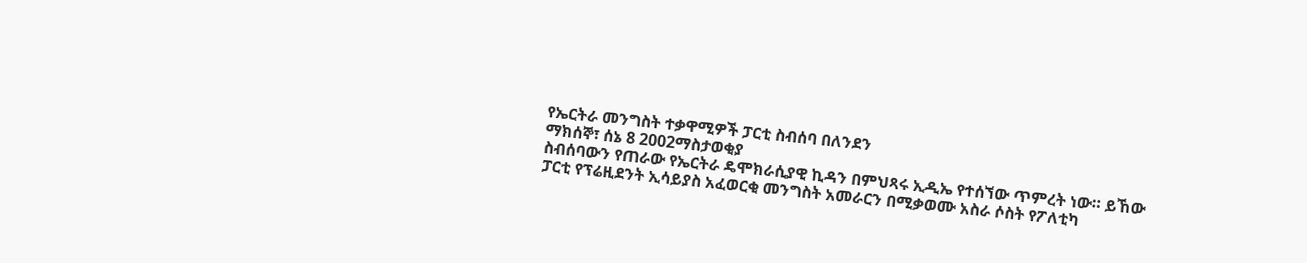የኤርትራ መንግስት ተቃዋሚዎች ፓርቲ ስብሰባ በለንደን
ማክሰኞ፣ ሰኔ 8 2002ማስታወቂያ
ስብሰባውን የጠራው የኤርትራ ዴሞክራሲያዊ ኪዳን በምህጻሩ ኢዲኤ የተሰኘው ጥምረት ነው። ይኸው ፓርቲ የፕሬዚደንት ኢሳይያስ አፈወርቂ መንግስት አመራርን በሚቃወሙ አስራ ሶስት የፖለቲካ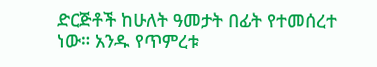ድርጅቶች ከሁለት ዓመታት በፊት የተመሰረተ ነው። አንዱ የጥምረቱ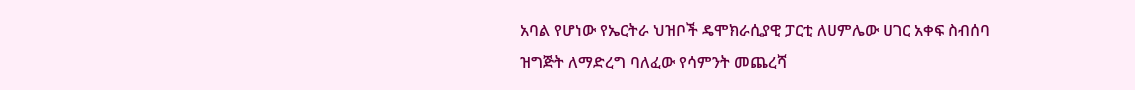አባል የሆነው የኤርትራ ህዝቦች ዴሞክራሲያዊ ፓርቲ ለሀምሌው ሀገር አቀፍ ስብሰባ ዝግጅት ለማድረግ ባለፈው የሳምንት መጨረሻ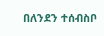በለንደን ተሰብስቦ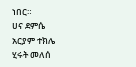ነበር።
ሀና ደምሴ
አርያም ተክሌ
ሂሩት መለሰ